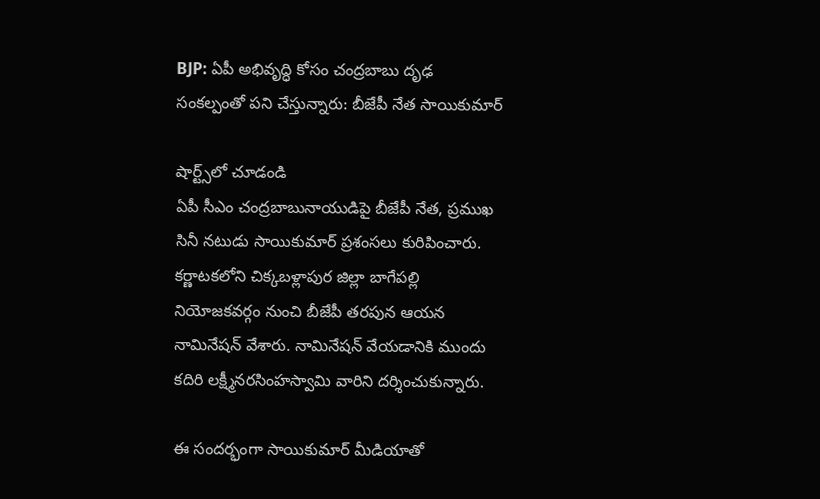BJP: ఏపీ అభివృద్ధి కోసం చంద్రబాబు దృఢ సంకల్పంతో పని చేస్తున్నారు: బీజేపీ నేత సాయికుమార్

షార్ట్స్‌లో చూడండి
ఏపీ సీఎం చంద్రబాబునాయుడిపై బీజేపీ నేత, ప్రముఖ సినీ నటుడు సాయికుమార్ ప్రశంసలు కురిపించారు. కర్ణాటకలోని చిక్కబళ్లాపుర జిల్లా బాగేపల్లి నియోజకవర్గం నుంచి బీజేపీ తరపున ఆయన నామినేషన్ వేశారు. నామినేషన్ వేయడానికి ముందు కదిరి లక్ష్మీనరసింహస్వామి వారిని దర్శించుకున్నారు.

ఈ సందర్భంగా సాయికుమార్ మీడియాతో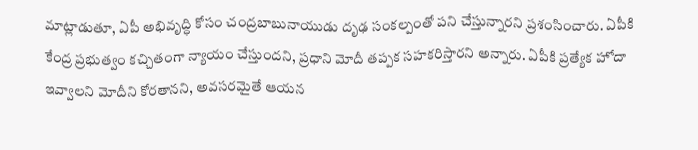మాట్లాడుతూ, ఏపీ అభివృద్ధి కోసం చంద్రబాబునాయుడు దృఢ సంకల్పంతో పని చేస్తున్నారని ప్రశంసించారు. ఏపీకి కేంద్ర ప్రభుత్వం కచ్చితంగా న్యాయం చేస్తుందని, ప్రధాని మోదీ తప్పక సహకరిస్తారని అన్నారు. ఏపీకి ప్రత్యేక హోదా ఇవ్వాలని మోదీని కోరతానని, అవసరమైతే ఆయన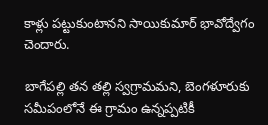కాళ్లు పట్టుకుంటానని సాయికుమార్ భావోద్వేగం చెందారు.

బాగేపల్లి తన తల్లి స్వగ్రామమని, బెంగళూరుకు సమీపంలోనే ఈ గ్రామం ఉన్నప్పటికీ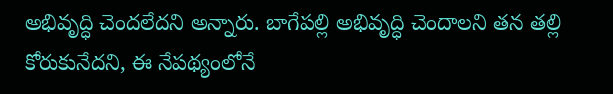అభివృద్ధి చెందలేదని అన్నారు. బాగేపల్లి అభివృద్ధి చెందాలని తన తల్లి కోరుకునేదని, ఈ నేపథ్యంలోనే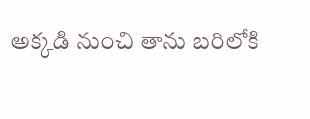అక్కడి నుంచి తాను బరిలోకి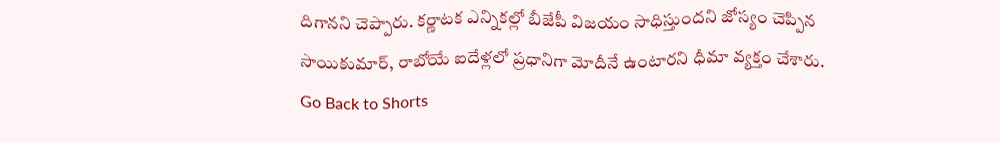దిగానని చెప్పారు. కర్ణాటక ఎన్నికల్లో బీజేపీ విజయం సాధిస్తుందని జోస్యం చెప్పిన సాయికుమార్, రాబోయే ఐదేళ్లలో ప్రధానిగా మోదీనే ఉంటారని ధీమా వ్యక్తం చేశారు.
Go Back to Shorts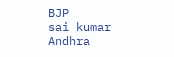BJP
sai kumar
Andhra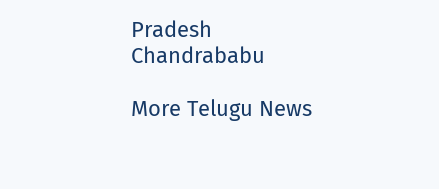Pradesh
Chandrababu

More Telugu News